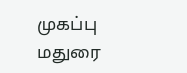முகப்பு
மதுரை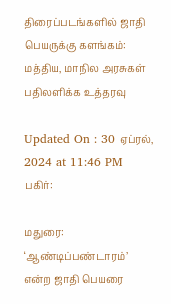திரைப்படங்களில் ஜாதி பெயருக்கு களங்கம்: மத்திய, மாநில அரசுகள் பதிலளிக்க உத்தரவு

Updated On : 30 ஏப்ரல், 2024 at 11:46 PM
பகிர்:

மதுரை: ‘ஆண்டிப்பண்டாரம்’ என்ற ஜாதி பெயரை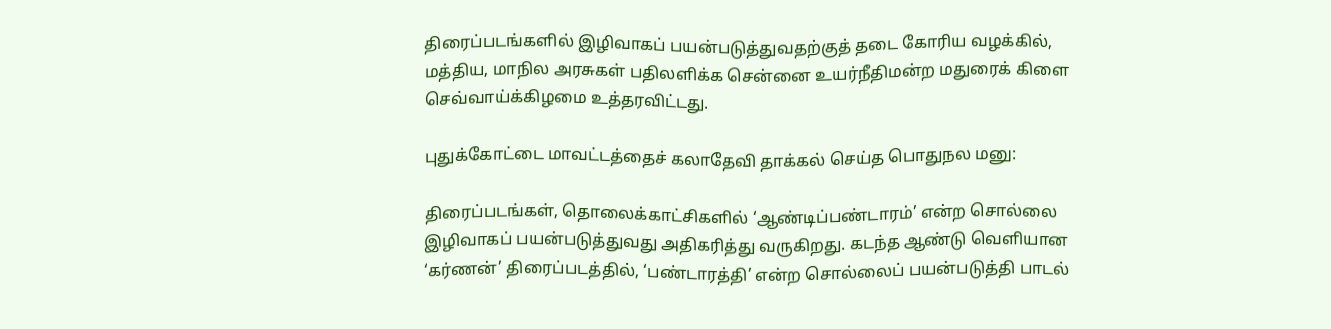திரைப்படங்களில் இழிவாகப் பயன்படுத்துவதற்குத் தடை கோரிய வழக்கில், மத்திய, மாநில அரசுகள் பதிலளிக்க சென்னை உயர்நீதிமன்ற மதுரைக் கிளை செவ்வாய்க்கிழமை உத்தரவிட்டது.

புதுக்கோட்டை மாவட்டத்தைச் கலாதேவி தாக்கல் செய்த பொதுநல மனு:

திரைப்படங்கள், தொலைக்காட்சிகளில் ‘ஆண்டிப்பண்டாரம்’ என்ற சொல்லை இழிவாகப் பயன்படுத்துவது அதிகரித்து வருகிறது. கடந்த ஆண்டு வெளியான ‘கர்ணன்’ திரைப்படத்தில், ‘பண்டாரத்தி’ என்ற சொல்லைப் பயன்படுத்தி பாடல்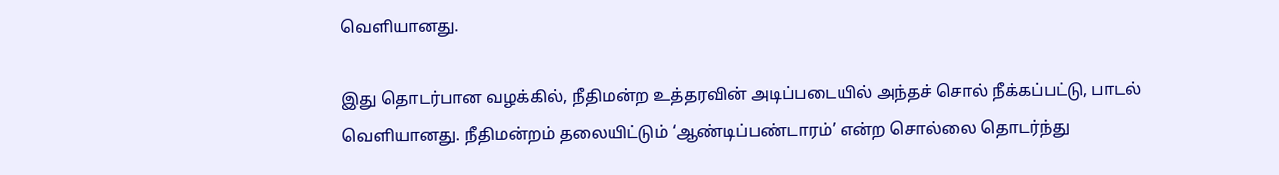வெளியானது.

இது தொடர்பான வழக்கில், நீதிமன்ற உத்தரவின் அடிப்படையில் அந்தச் சொல் நீக்கப்பட்டு, பாடல் வெளியானது. நீதிமன்றம் தலையிட்டும் ‘ஆண்டிப்பண்டாரம்’ என்ற சொல்லை தொடர்ந்து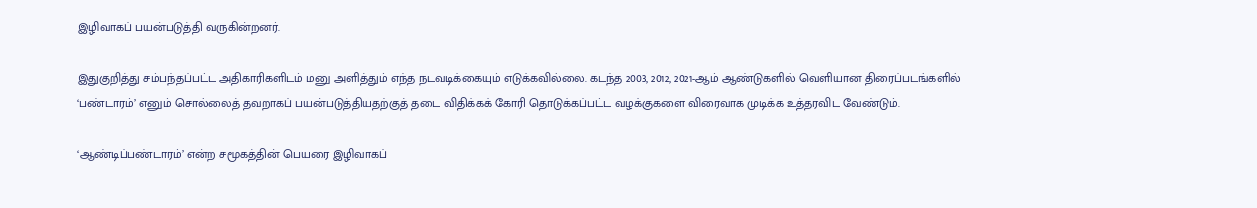இழிவாகப் பயன்படுத்தி வருகின்றனர்.

இதுகுறித்து சம்பந்தப்பட்ட அதிகாரிகளிடம் மனு அளித்தும் எந்த நடவடிக்கையும் எடுக்கவில்லை. கடந்த 2003, 2012, 2021-ஆம் ஆண்டுகளில் வெளியான திரைப்படங்களில் ‘பண்டாரம்’ எனும் சொல்லைத் தவறாகப் பயன்படுத்தியதற்குத் தடை விதிக்கக் கோரி தொடுக்கப்பட்ட வழக்குகளை விரைவாக முடிக்க உத்தரவிட வேண்டும்.

‘ஆண்டிப்பண்டாரம்’ என்ற சமூகத்தின் பெயரை இழிவாகப்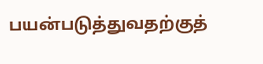பயன்படுத்துவதற்குத்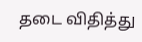தடை விதித்து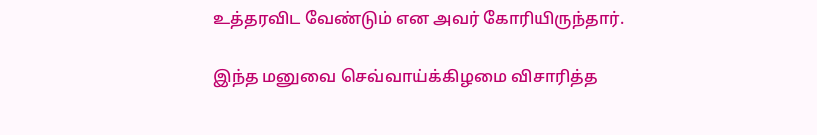உத்தரவிட வேண்டும் என அவர் கோரியிருந்தார்.

இந்த மனுவை செவ்வாய்க்கிழமை விசாரித்த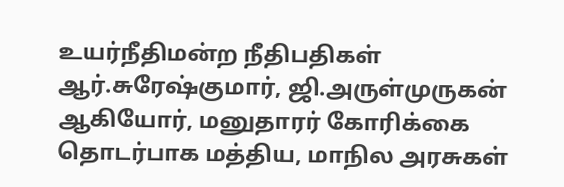உயர்நீதிமன்ற நீதிபதிகள் ஆர்.சுரேஷ்குமார், ஜி.அருள்முருகன் ஆகியோர், மனுதாரர் கோரிக்கை தொடர்பாக மத்திய, மாநில அரசுகள்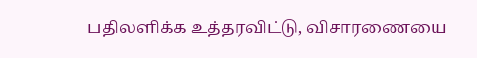பதிலளிக்க உத்தரவிட்டு, விசாரணையை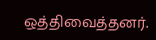ஒத்திவைத்தனர்.